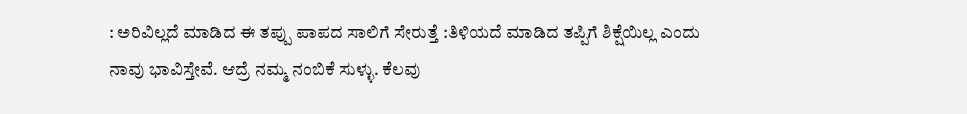: ಅರಿವಿಲ್ಲದೆ ಮಾಡಿದ ಈ ತಪ್ಪು ಪಾಪದ ಸಾಲಿಗೆ ಸೇರುತ್ತೆ :ತಿಳಿಯದೆ ಮಾಡಿದ ತಪ್ಪಿಗೆ ಶಿಕ್ಷೆಯಿಲ್ಲ ಎಂದು ನಾವು ಭಾವಿಸ್ತೇವೆ. ಆದ್ರೆ ನಮ್ಮ ನಂಬಿಕೆ ಸುಳ್ಳು. ಕೆಲವು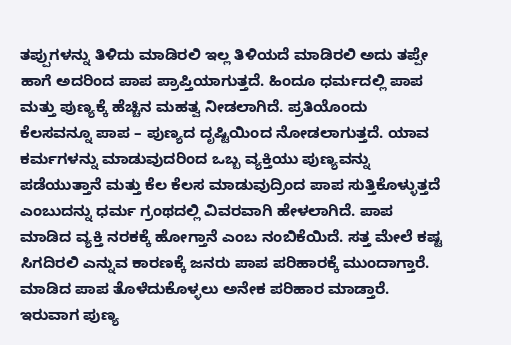ತಪ್ಪುಗಳನ್ನು ತಿಳಿದು ಮಾಡಿರಲಿ ಇಲ್ಲ ತಿಳಿಯದೆ ಮಾಡಿರಲಿ ಅದು ತಪ್ಪೇ ಹಾಗೆ ಅದರಿಂದ ಪಾಪ ಪ್ರಾಪ್ತಿಯಾಗುತ್ತದೆ. ಹಿಂದೂ ಧರ್ಮದಲ್ಲಿ ಪಾಪ ಮತ್ತು ಪುಣ್ಯಕ್ಕೆ ಹೆಚ್ಚಿನ ಮಹತ್ವ ನೀಡಲಾಗಿದೆ. ಪ್ರತಿಯೊಂದು ಕೆಲಸವನ್ನೂ ಪಾಪ – ಪುಣ್ಯದ ದೃಷ್ಟಿಯಿಂದ ನೋಡಲಾಗುತ್ತದೆ. ಯಾವ ಕರ್ಮಗಳನ್ನು ಮಾಡುವುದರಿಂದ ಒಬ್ಬ ವ್ಯಕ್ತಿಯು ಪುಣ್ಯವನ್ನು ಪಡೆಯುತ್ತಾನೆ ಮತ್ತು ಕೆಲ ಕೆಲಸ ಮಾಡುವುದ್ರಿಂದ ಪಾಪ ಸುತ್ತಿಕೊಳ್ಳುತ್ತದೆ ಎಂಬುದನ್ನು ಧರ್ಮ ಗ್ರಂಥದಲ್ಲಿ ವಿವರವಾಗಿ ಹೇಳಲಾಗಿದೆ. ಪಾಪ ಮಾಡಿದ ವ್ಯಕ್ತಿ ನರಕಕ್ಕೆ ಹೋಗ್ತಾನೆ ಎಂಬ ನಂಬಿಕೆಯಿದೆ. ಸತ್ತ ಮೇಲೆ ಕಷ್ಟ ಸಿಗದಿರಲಿ ಎನ್ನುವ ಕಾರಣಕ್ಕೆ ಜನರು ಪಾಪ ಪರಿಹಾರಕ್ಕೆ ಮುಂದಾಗ್ತಾರೆ. ಮಾಡಿದ ಪಾಪ ತೊಳೆದುಕೊಳ್ಳಲು ಅನೇಕ ಪರಿಹಾರ ಮಾಡ್ತಾರೆ. ಇರುವಾಗ ಪುಣ್ಯ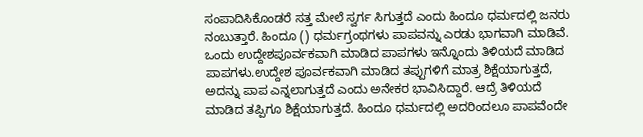ಸಂಪಾದಿಸಿಕೊಂಡರೆ ಸತ್ತ ಮೇಲೆ ಸ್ವರ್ಗ ಸಿಗುತ್ತದೆ ಎಂದು ಹಿಂದೂ ಧರ್ಮದಲ್ಲಿ ಜನರು ನಂಬುತ್ತಾರೆ. ಹಿಂದೂ () ಧರ್ಮಗ್ರಂಥಗಳು ಪಾಪವನ್ನು ಎರಡು ಭಾಗವಾಗಿ ಮಾಡಿವೆ. ಒಂದು ಉದ್ದೇಶಪೂರ್ವಕವಾಗಿ ಮಾಡಿದ ಪಾಪಗಳು ಇನ್ನೊಂದು ತಿಳಿಯದೆ ಮಾಡಿದ ಪಾಪಗಳು.ಉದ್ದೇಶ ಪೂರ್ವಕವಾಗಿ ಮಾಡಿದ ತಪ್ಪುಗಳಿಗೆ ಮಾತ್ರ ಶಿಕ್ಷೆಯಾಗುತ್ತದೆ, ಅದನ್ನು ಪಾಪ ಎನ್ನಲಾಗುತ್ತದೆ ಎಂದು ಅನೇಕರ ಭಾವಿಸಿದ್ದಾರೆ. ಆದ್ರೆ ತಿಳಿಯದೆ ಮಾಡಿದ ತಪ್ಪಿಗೂ ಶಿಕ್ಷೆಯಾಗುತ್ತದೆ. ಹಿಂದೂ ಧರ್ಮದಲ್ಲಿ ಅದರಿಂದಲೂ ಪಾಪವೆಂದೇ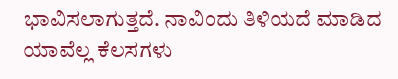ಭಾವಿಸಲಾಗುತ್ತದೆ. ನಾವಿಂದು ತಿಳಿಯದೆ ಮಾಡಿದ ಯಾವೆಲ್ಲ ಕೆಲಸಗಳು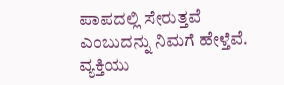ಪಾಪದಲ್ಲಿ ಸೇರುತ್ತವೆ ಎಂಬುದನ್ನು ನಿಮಗೆ ಹೇಳ್ತೆವೆ. ವ್ಯಕ್ತಿಯು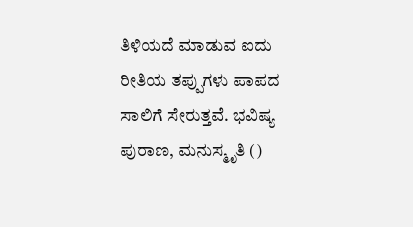ತಿಳಿಯದೆ ಮಾಡುವ ಐದು ರೀತಿಯ ತಪ್ಪುಗಳು ಪಾಪದ ಸಾಲಿಗೆ ಸೇರುತ್ತವೆ. ಭವಿಷ್ಯ ಪುರಾಣ, ಮನುಸ್ಮೃತಿ ()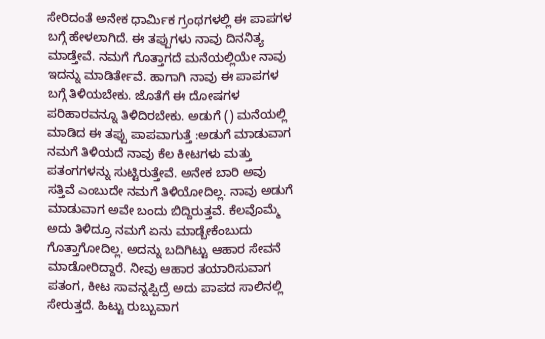ಸೇರಿದಂತೆ ಅನೇಕ ಧಾರ್ಮಿಕ ಗ್ರಂಥಗಳಲ್ಲಿ ಈ ಪಾಪಗಳ ಬಗ್ಗೆ ಹೇಳಲಾಗಿದೆ. ಈ ತಪ್ಪುಗಳು ನಾವು ದಿನನಿತ್ಯ ಮಾಡ್ತೇವೆ. ನಮಗೆ ಗೊತ್ತಾಗದೆ ಮನೆಯಲ್ಲಿಯೇ ನಾವು ಇದನ್ನು ಮಾಡಿರ್ತೇವೆ. ಹಾಗಾಗಿ ನಾವು ಈ ಪಾಪಗಳ ಬಗ್ಗೆ ತಿಳಿಯಬೇಕು. ಜೊತೆಗೆ ಈ ದೋಷಗಳ ಪರಿಹಾರವನ್ನೂ ತಿಳಿದಿರಬೇಕು. ಅಡುಗೆ () ಮನೆಯಲ್ಲಿ ಮಾಡಿದ ಈ ತಪ್ಪು ಪಾಪವಾಗುತ್ತೆ :ಅಡುಗೆ ಮಾಡುವಾಗ ನಮಗೆ ತಿಳಿಯದೆ ನಾವು ಕೆಲ ಕೀಟಗಳು ಮತ್ತು ಪತಂಗಗಳನ್ನು ಸುಟ್ಟಿರುತ್ತೇವೆ. ಅನೇಕ ಬಾರಿ ಅವು ಸತ್ತಿವೆ ಎಂಬುದೇ ನಮಗೆ ತಿಳಿಯೋದಿಲ್ಲ. ನಾವು ಅಡುಗೆ ಮಾಡುವಾಗ ಅವೇ ಬಂದು ಬಿದ್ದಿರುತ್ತವೆ. ಕೆಲವೊಮ್ಮೆ ಅದು ತಿಳಿದ್ರೂ ನಮಗೆ ಏನು ಮಾಡ್ಬೇಕೆಂಬುದು ಗೊತ್ತಾಗೋದಿಲ್ಲ. ಅದನ್ನು ಬದಿಗಿಟ್ಟು ಆಹಾರ ಸೇವನೆ ಮಾಡೋರಿದ್ದಾರೆ. ನೀವು ಆಹಾರ ತಯಾರಿಸುವಾಗ ಪತಂಗ, ಕೀಟ ಸಾವನ್ನಪ್ಪಿದ್ರೆ ಅದು ಪಾಪದ ಸಾಲಿನಲ್ಲಿ ಸೇರುತ್ತದೆ. ಹಿಟ್ಟು ರುಬ್ಬುವಾಗ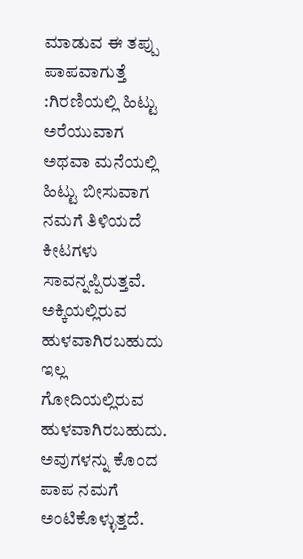ಮಾಡುವ ಈ ತಪ್ಪು ಪಾಪವಾಗುತ್ತೆ :ಗಿರಣಿಯಲ್ಲಿ ಹಿಟ್ಟು ಅರೆಯುವಾಗ ಅಥವಾ ಮನೆಯಲ್ಲಿ ಹಿಟ್ಟು ಬೀಸುವಾಗ ನಮಗೆ ತಿಳಿಯದೆ ಕೀಟಗಳು ಸಾವನ್ನಪ್ಪಿರುತ್ತವೆ. ಅಕ್ಕಿಯಲ್ಲಿರುವ ಹುಳವಾಗಿರಬಹುದು ಇಲ್ಲ ಗೋದಿಯಲ್ಲಿರುವ ಹುಳವಾಗಿರಬಹುದು. ಅವುಗಳನ್ನು ಕೊಂದ ಪಾಪ ನಮಗೆ ಅಂಟಿಕೊಳ್ಳುತ್ತದೆ.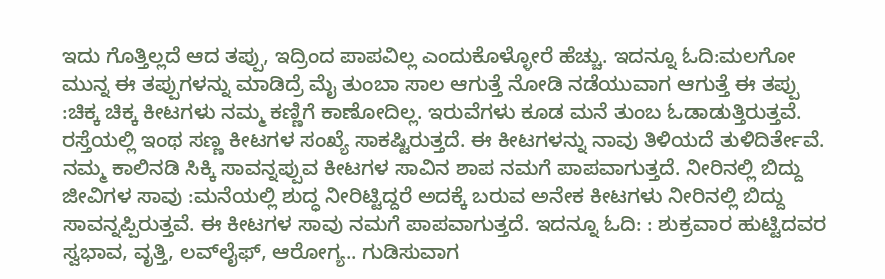ಇದು ಗೊತ್ತಿಲ್ಲದೆ ಆದ ತಪ್ಪು, ಇದ್ರಿಂದ ಪಾಪವಿಲ್ಲ ಎಂದುಕೊಳ್ಳೋರೆ ಹೆಚ್ಚು. ಇದನ್ನೂ ಓದಿ:ಮಲಗೋ ಮುನ್ನ ಈ ತಪ್ಪುಗಳನ್ನು ಮಾಡಿದ್ರೆ ಮೈ ತುಂಬಾ ಸಾಲ ಆಗುತ್ತೆ ನೋಡಿ ನಡೆಯುವಾಗ ಆಗುತ್ತೆ ಈ ತಪ್ಪು :ಚಿಕ್ಕ ಚಿಕ್ಕ ಕೀಟಗಳು ನಮ್ಮ ಕಣ್ಣಿಗೆ ಕಾಣೋದಿಲ್ಲ. ಇರುವೆಗಳು ಕೂಡ ಮನೆ ತುಂಬ ಓಡಾಡುತ್ತಿರುತ್ತವೆ. ರಸ್ತೆಯಲ್ಲಿ ಇಂಥ ಸಣ್ಣ ಕೀಟಗಳ ಸಂಖ್ಯೆ ಸಾಕಷ್ಟಿರುತ್ತದೆ. ಈ ಕೀಟಗಳನ್ನು ನಾವು ತಿಳಿಯದೆ ತುಳಿದಿರ್ತೇವೆ. ನಮ್ಮ ಕಾಲಿನಡಿ ಸಿಕ್ಕಿ ಸಾವನ್ನಪ್ಪುವ ಕೀಟಗಳ ಸಾವಿನ ಶಾಪ ನಮಗೆ ಪಾಪವಾಗುತ್ತದೆ. ನೀರಿನಲ್ಲಿ ಬಿದ್ದು ಜೀವಿಗಳ ಸಾವು :ಮನೆಯಲ್ಲಿ ಶುದ್ಧ ನೀರಿಟ್ಟಿದ್ದರೆ ಅದಕ್ಕೆ ಬರುವ ಅನೇಕ ಕೀಟಗಳು ನೀರಿನಲ್ಲಿ ಬಿದ್ದು ಸಾವನ್ನಪ್ಪಿರುತ್ತವೆ. ಈ ಕೀಟಗಳ ಸಾವು ನಮಗೆ ಪಾಪವಾಗುತ್ತದೆ. ಇದನ್ನೂ ಓದಿ: : ಶುಕ್ರವಾರ ಹುಟ್ಟಿದವರ ಸ್ವಭಾವ, ವೃತ್ತಿ, ಲವ್‌ಲೈಫ್, ಆರೋಗ್ಯ.. ಗುಡಿಸುವಾಗ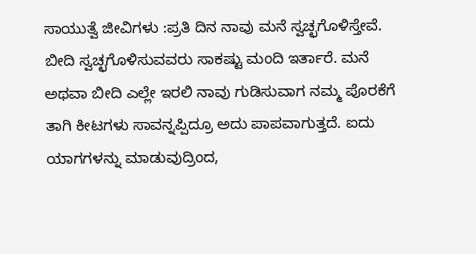ಸಾಯುತ್ವೆ ಜೀವಿಗಳು :ಪ್ರತಿ ದಿನ ನಾವು ಮನೆ ಸ್ವಚ್ಛಗೊಳಿಸ್ತೇವೆ. ಬೀದಿ ಸ್ವಚ್ಛಗೊಳಿಸುವವರು ಸಾಕಷ್ಟು ಮಂದಿ ಇರ್ತಾರೆ. ಮನೆ ಅಥವಾ ಬೀದಿ ಎಲ್ಲೇ ಇರಲಿ ನಾವು ಗುಡಿಸುವಾಗ ನಮ್ಮ ಪೊರಕೆಗೆ ತಾಗಿ ಕೀಟಗಳು ಸಾವನ್ನಪ್ಪಿದ್ರೂ ಅದು ಪಾಪವಾಗುತ್ತದೆ. ಐದು ಯಾಗಗಳನ್ನು ಮಾಡುವುದ್ರಿಂದ,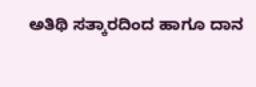ಅತಿಥಿ ಸತ್ಕಾರದಿಂದ ಹಾಗೂ ದಾನ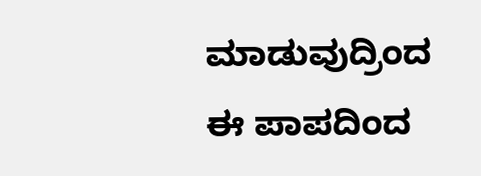ಮಾಡುವುದ್ರಿಂದ ಈ ಪಾಪದಿಂದ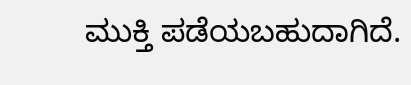ಮುಕ್ತಿ ಪಡೆಯಬಹುದಾಗಿದೆ.